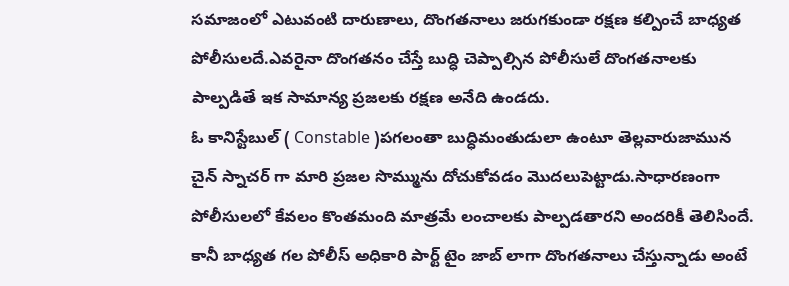సమాజంలో ఎటువంటి దారుణాలు, దొంగతనాలు జరుగకుండా రక్షణ కల్పించే బాధ్యత పోలీసులదే.ఎవరైనా దొంగతనం చేస్తే బుద్ధి చెప్పాల్సిన పోలీసులే దొంగతనాలకు పాల్పడితే ఇక సామాన్య ప్రజలకు రక్షణ అనేది ఉండదు.
ఓ కానిస్టేబుల్ ( Constable )పగలంతా బుద్ధిమంతుడులా ఉంటూ తెల్లవారుజామున చైన్ స్నాచర్ గా మారి ప్రజల సొమ్మును దోచుకోవడం మొదలుపెట్టాడు.సాధారణంగా పోలీసులలో కేవలం కొంతమంది మాత్రమే లంచాలకు పాల్పడతారని అందరికీ తెలిసిందే.
కానీ బాధ్యత గల పోలీస్ అధికారి పార్ట్ టైం జాబ్ లాగా దొంగతనాలు చేస్తున్నాడు అంటే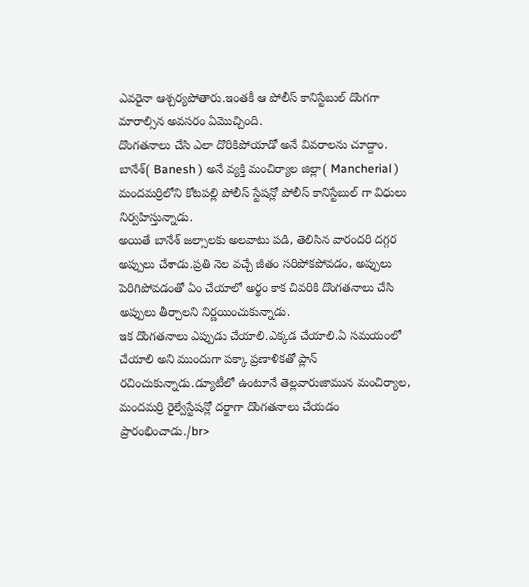ఎవరైనా ఆశ్చర్యపోతారు.ఇంతకీ ఆ పోలీస్ కానిస్టేబుల్ దొంగగా మారాల్సిన అవసరం ఏమొచ్చింది.
దొంగతనాలు చేసి ఎలా దొరికిపోయాడో అనే వివరాలను చూద్దాం.
బానేశ్( Banesh ) అనే వ్యక్తి మంచిర్యాల జిల్లా( Mancherial ) మందమర్రిలోని కోటపల్లి పోలీస్ స్టేషన్లో పోలీస్ కానిస్టేబుల్ గా విధులు నిర్వహిస్తున్నాడు.
అయితే బానేశ్ జల్సాలకు అలవాటు పడి, తెలిసిన వారందరి దగ్గర అప్పులు చేశాడు.ప్రతి నెల వచ్చే జీతం సరిపోకపోవడం, అప్పులు పెరిగిపోవడంతో ఏం చేయాలో అర్థం కాక చివరికి దొంగతనాలు చేసి అప్పులు తీర్చాలని నిర్ణయించుకున్నాడు.
ఇక దొంగతనాలు ఎప్పుడు చేయాలి.ఎక్కడ చేయాలి.ఏ సమయంలో చేయాలి అని ముందుగా పక్కా ప్రణాళికతో ప్లాన్ రచించుకున్నాడు.డ్యూటీలో ఉంటూనే తెల్లవారుజామున మంచిర్యాల, మందమర్రి రైల్వేస్టేషన్లో దర్జాగా దొంగతనాలు చేయడం ప్రారంభించాడు./br>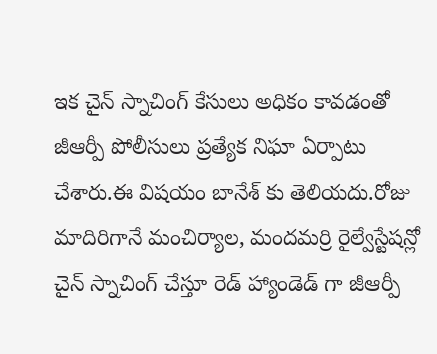ఇక చైన్ స్నాచింగ్ కేసులు అధికం కావడంతో జీఆర్పీ పోలీసులు ప్రత్యేక నిఘా ఏర్పాటు చేశారు.ఈ విషయం బానేశ్ కు తెలియదు.రోజు మాదిరిగానే మంచిర్యాల, మందమర్రి రైల్వేస్టేషన్లో చైన్ స్నాచింగ్ చేస్తూ రెడ్ హ్యాండెడ్ గా జీఆర్పీ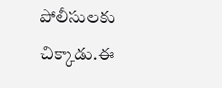పోలీసులకు చిక్కాడు.ఈ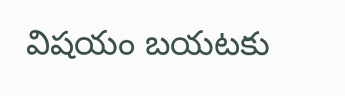విషయం బయటకు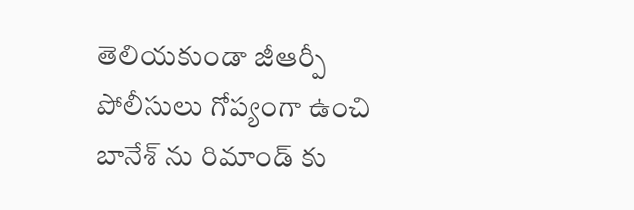తెలియకుండా జీఆర్పీ పోలీసులు గోప్యంగా ఉంచి బానేశ్ ను రిమాండ్ కు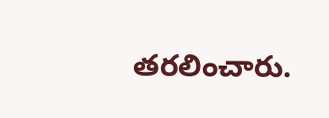తరలించారు.